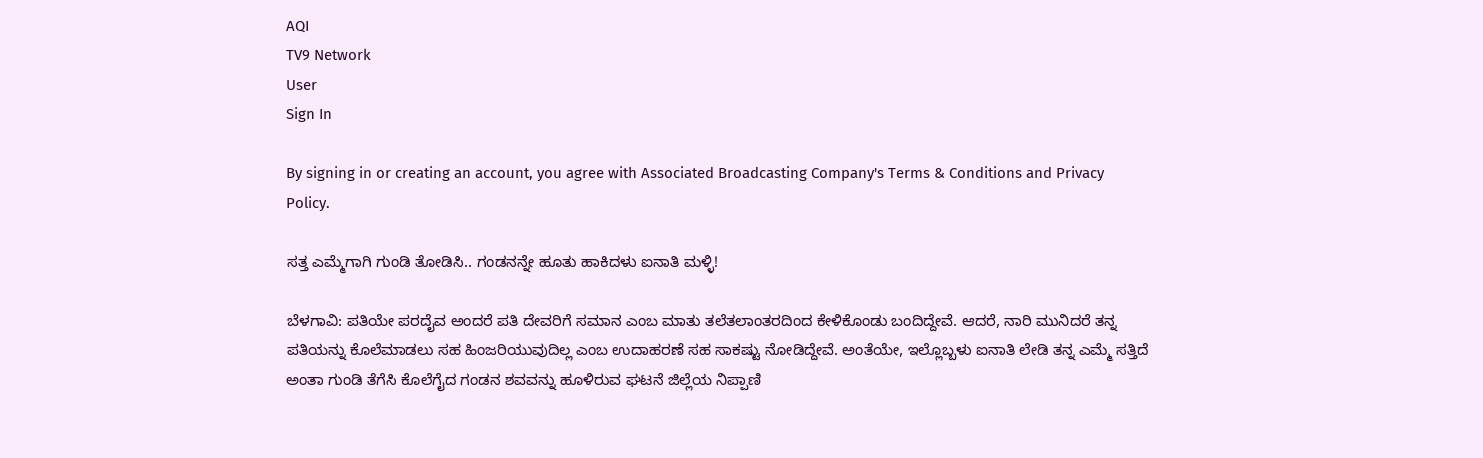AQI
TV9 Network
User
Sign In

By signing in or creating an account, you agree with Associated Broadcasting Company's Terms & Conditions and Privacy Policy.

ಸತ್ತ ಎಮ್ಮೆಗಾಗಿ ಗುಂಡಿ ತೋಡಿಸಿ.. ಗಂಡನನ್ನೇ ಹೂತು ಹಾಕಿದಳು ಐನಾತಿ ಮಳ್ಳಿ!

ಬೆಳಗಾವಿ: ಪತಿಯೇ ಪರದೈವ ಅಂದರೆ ಪತಿ ದೇವರಿಗೆ ಸಮಾನ ಎಂಬ ಮಾತು ತಲೆತಲಾಂತರದಿಂದ ಕೇಳಿಕೊಂಡು ಬಂದಿದ್ದೇವೆ. ಆದರೆ, ನಾರಿ ಮುನಿದರೆ ತನ್ನ ಪತಿಯನ್ನು ಕೊಲೆಮಾಡಲು ಸಹ ಹಿಂಜರಿಯುವುದಿಲ್ಲ ಎಂಬ ಉದಾಹರಣೆ ಸಹ ಸಾಕಷ್ಟು ನೋಡಿದ್ದೇವೆ. ಅಂತೆಯೇ, ಇಲ್ಲೊಬ್ಬಳು ಐನಾತಿ ಲೇಡಿ ತನ್ನ ಎಮ್ಮೆ ಸತ್ತಿದೆ ಅಂತಾ ಗುಂಡಿ ತೆಗೆಸಿ ಕೊಲೆಗೈದ ಗಂಡನ ಶವವನ್ನು ಹೂಳಿರುವ ಘಟನೆ ಜಿಲ್ಲೆಯ ನಿಪ್ಪಾಣಿ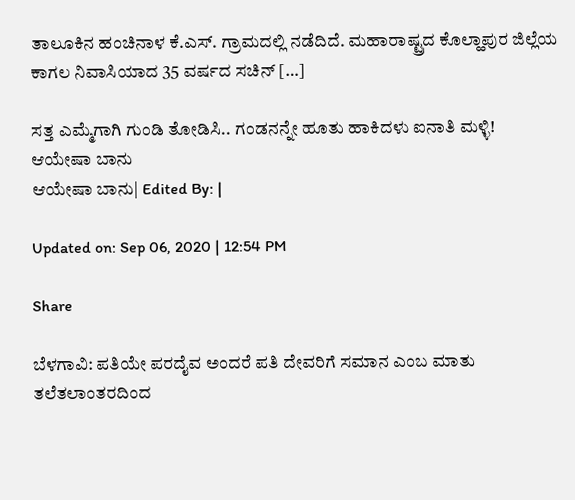ತಾಲೂಕಿನ ಹಂಚಿನಾಳ ಕೆ.ಎಸ್. ಗ್ರಾಮದಲ್ಲಿ ನಡೆದಿದೆ. ಮಹಾರಾಷ್ಟ್ರದ ಕೊಲ್ಹಾಪುರ ಜಿಲ್ಲೆಯ ಕಾಗಲ ನಿವಾಸಿಯಾದ 35 ವರ್ಷದ ಸಚಿನ್ […]

ಸತ್ತ ಎಮ್ಮೆಗಾಗಿ ಗುಂಡಿ ತೋಡಿಸಿ.. ಗಂಡನನ್ನೇ ಹೂತು ಹಾಕಿದಳು ಐನಾತಿ ಮಳ್ಳಿ!
ಆಯೇಷಾ ಬಾನು
ಆಯೇಷಾ ಬಾನು| Edited By: |

Updated on: Sep 06, 2020 | 12:54 PM

Share

ಬೆಳಗಾವಿ: ಪತಿಯೇ ಪರದೈವ ಅಂದರೆ ಪತಿ ದೇವರಿಗೆ ಸಮಾನ ಎಂಬ ಮಾತು ತಲೆತಲಾಂತರದಿಂದ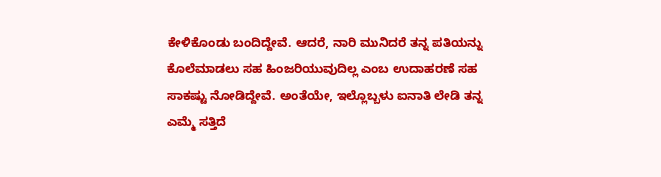ಕೇಳಿಕೊಂಡು ಬಂದಿದ್ದೇವೆ. ಆದರೆ, ನಾರಿ ಮುನಿದರೆ ತನ್ನ ಪತಿಯನ್ನು ಕೊಲೆಮಾಡಲು ಸಹ ಹಿಂಜರಿಯುವುದಿಲ್ಲ ಎಂಬ ಉದಾಹರಣೆ ಸಹ ಸಾಕಷ್ಟು ನೋಡಿದ್ದೇವೆ. ಅಂತೆಯೇ, ಇಲ್ಲೊಬ್ಬಳು ಐನಾತಿ ಲೇಡಿ ತನ್ನ ಎಮ್ಮೆ ಸತ್ತಿದೆ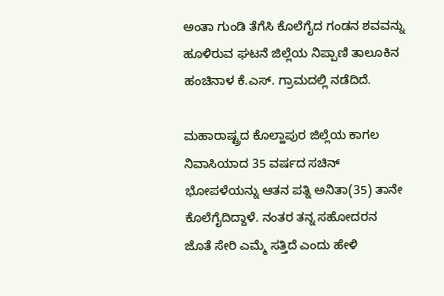ಅಂತಾ ಗುಂಡಿ ತೆಗೆಸಿ ಕೊಲೆಗೈದ ಗಂಡನ ಶವವನ್ನು ಹೂಳಿರುವ ಘಟನೆ ಜಿಲ್ಲೆಯ ನಿಪ್ಪಾಣಿ ತಾಲೂಕಿನ ಹಂಚಿನಾಳ ಕೆ.ಎಸ್. ಗ್ರಾಮದಲ್ಲಿ ನಡೆದಿದೆ.

ಮಹಾರಾಷ್ಟ್ರದ ಕೊಲ್ಹಾಪುರ ಜಿಲ್ಲೆಯ ಕಾಗಲ ನಿವಾಸಿಯಾದ 35 ವರ್ಷದ ಸಚಿನ್ ಭೋಪಳೆಯನ್ನು ಆತನ ಪತ್ನಿ ಅನಿತಾ(35) ತಾನೇ ಕೊಲೆಗೈದಿದ್ದಾಳೆ. ನಂತರ ತನ್ನ ಸಹೋದರನ ಜೊತೆ ಸೇರಿ ಎಮ್ಮೆ ಸತ್ತಿದೆ ಎಂದು ಹೇಳಿ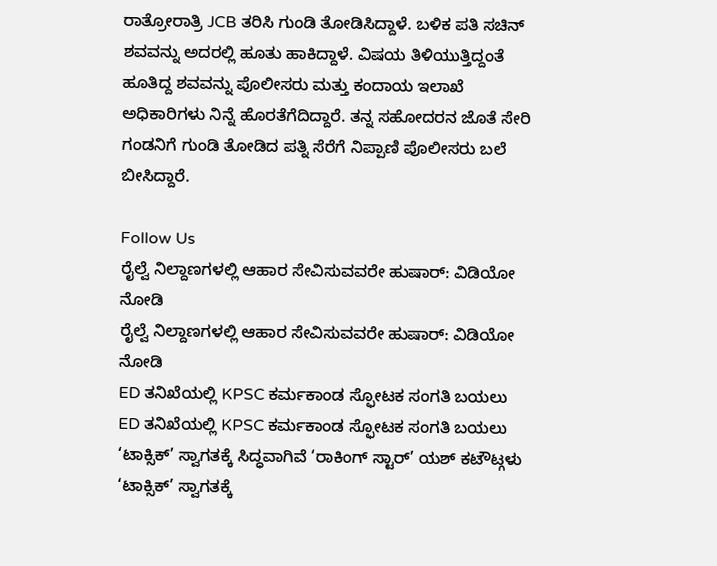ರಾತ್ರೋರಾತ್ರಿ JCB ತರಿಸಿ ಗುಂಡಿ ತೋಡಿಸಿದ್ದಾಳೆ. ಬಳಿಕ ಪತಿ ಸಚಿನ್ ಶವವನ್ನು ಅದರಲ್ಲಿ ಹೂತು ಹಾಕಿದ್ದಾಳೆ. ವಿಷಯ ತಿಳಿಯುತ್ತಿದ್ದಂತೆ ಹೂತಿದ್ದ ಶವವನ್ನು ಪೊಲೀಸರು ಮತ್ತು ಕಂದಾಯ ಇಲಾಖೆ ಅಧಿಕಾರಿಗಳು ನಿನ್ನೆ ಹೊರತೆಗೆದಿದ್ದಾರೆ. ತನ್ನ ಸಹೋದರನ ಜೊತೆ ಸೇರಿ ಗಂಡನಿಗೆ ಗುಂಡಿ ತೋಡಿದ ಪತ್ನಿ ಸೆರೆಗೆ ನಿಪ್ಪಾಣಿ ಪೊಲೀಸರು ಬಲೆ ಬೀಸಿದ್ದಾರೆ.

Follow Us
ರೈಲ್ವೆ ನಿಲ್ದಾಣಗಳಲ್ಲಿ ಆಹಾರ ಸೇವಿಸುವವರೇ ಹುಷಾರ್: ವಿಡಿಯೋ ನೋಡಿ
ರೈಲ್ವೆ ನಿಲ್ದಾಣಗಳಲ್ಲಿ ಆಹಾರ ಸೇವಿಸುವವರೇ ಹುಷಾರ್: ವಿಡಿಯೋ ನೋಡಿ
ED ತನಿಖೆಯಲ್ಲಿ KPSC ಕರ್ಮಕಾಂಡ ಸ್ಫೋಟಕ ಸಂಗತಿ ಬಯಲು
ED ತನಿಖೆಯಲ್ಲಿ KPSC ಕರ್ಮಕಾಂಡ ಸ್ಫೋಟಕ ಸಂಗತಿ ಬಯಲು
‘ಟಾಕ್ಸಿಕ್’ ಸ್ವಾಗತಕ್ಕೆ ಸಿದ್ಧವಾಗಿವೆ ‘ರಾಕಿಂಗ್ ಸ್ಟಾರ್’ ಯಶ್ ಕಟೌಟ್ಗಳು
‘ಟಾಕ್ಸಿಕ್’ ಸ್ವಾಗತಕ್ಕೆ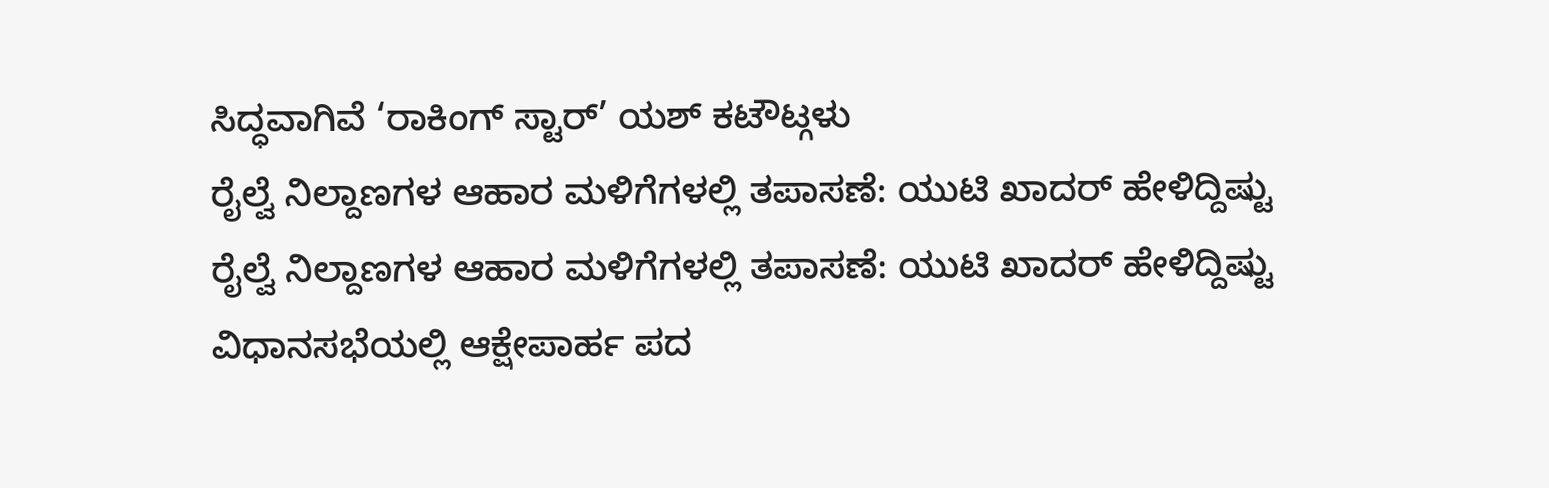ಸಿದ್ಧವಾಗಿವೆ ‘ರಾಕಿಂಗ್ ಸ್ಟಾರ್’ ಯಶ್ ಕಟೌಟ್ಗಳು
ರೈಲ್ವೆ ನಿಲ್ದಾಣಗಳ ಆಹಾರ ಮಳಿಗೆಗಳಲ್ಲಿ ತಪಾಸಣೆ: ಯುಟಿ ಖಾದರ್ ಹೇಳಿದ್ದಿಷ್ಟು
ರೈಲ್ವೆ ನಿಲ್ದಾಣಗಳ ಆಹಾರ ಮಳಿಗೆಗಳಲ್ಲಿ ತಪಾಸಣೆ: ಯುಟಿ ಖಾದರ್ ಹೇಳಿದ್ದಿಷ್ಟು
ವಿಧಾನಸಭೆಯಲ್ಲಿ ಆಕ್ಷೇಪಾರ್ಹ ಪದ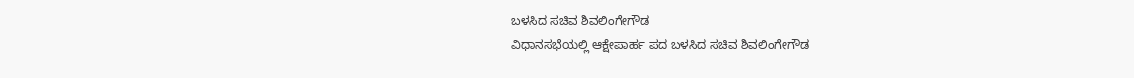ಬಳಸಿದ ಸಚಿವ ಶಿವಲಿಂಗೇಗೌಡ
ವಿಧಾನಸಭೆಯಲ್ಲಿ ಆಕ್ಷೇಪಾರ್ಹ ಪದ ಬಳಸಿದ ಸಚಿವ ಶಿವಲಿಂಗೇಗೌಡ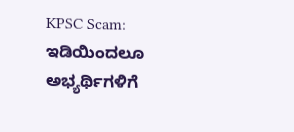KPSC Scam: ಇಡಿಯಿಂದಲೂ ಅಭ್ಯರ್ಥಿಗಳಿಗೆ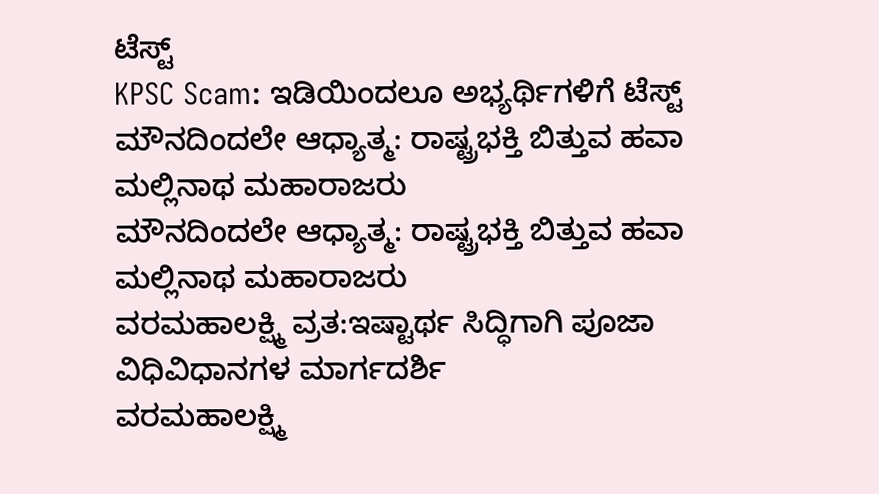ಟೆಸ್ಟ್
KPSC Scam: ಇಡಿಯಿಂದಲೂ ಅಭ್ಯರ್ಥಿಗಳಿಗೆ ಟೆಸ್ಟ್
ಮೌನದಿಂದಲೇ ಆಧ್ಯಾತ್ಮ: ರಾಷ್ಟ್ರಭಕ್ತಿ ಬಿತ್ತುವ ಹವಾ ಮಲ್ಲಿನಾಥ ಮಹಾರಾಜರು
ಮೌನದಿಂದಲೇ ಆಧ್ಯಾತ್ಮ: ರಾಷ್ಟ್ರಭಕ್ತಿ ಬಿತ್ತುವ ಹವಾ ಮಲ್ಲಿನಾಥ ಮಹಾರಾಜರು
ವರಮಹಾಲಕ್ಷ್ಮಿ ವ್ರತ:ಇಷ್ಟಾರ್ಥ ಸಿದ್ಧಿಗಾಗಿ ಪೂಜಾ ವಿಧಿವಿಧಾನಗಳ ಮಾರ್ಗದರ್ಶಿ
ವರಮಹಾಲಕ್ಷ್ಮಿ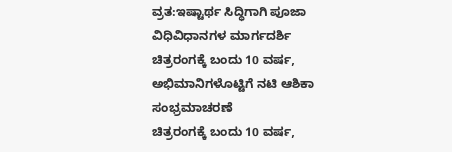ವ್ರತ:ಇಷ್ಟಾರ್ಥ ಸಿದ್ಧಿಗಾಗಿ ಪೂಜಾ ವಿಧಿವಿಧಾನಗಳ ಮಾರ್ಗದರ್ಶಿ
ಚಿತ್ರರಂಗಕ್ಕೆ ಬಂದು 10 ವರ್ಷ, ಅಭಿಮಾನಿಗಳೊಟ್ಟಿಗೆ ನಟಿ ಆಶಿಕಾ ಸಂಭ್ರಮಾಚರಣೆ
ಚಿತ್ರರಂಗಕ್ಕೆ ಬಂದು 10 ವರ್ಷ,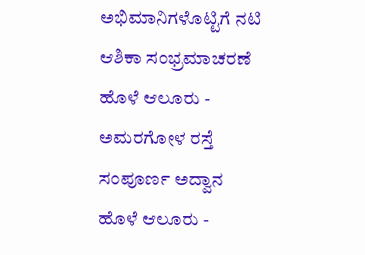ಅಭಿಮಾನಿಗಳೊಟ್ಟಿಗೆ ನಟಿ ಆಶಿಕಾ ಸಂಭ್ರಮಾಚರಣೆ
ಹೊಳೆ ಆಲೂರು - ಅಮರಗೋಳ ರಸ್ತೆ ಸಂಪೂರ್ಣ ಅದ್ವಾನ
ಹೊಳೆ ಆಲೂರು -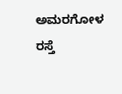ಅಮರಗೋಳ ರಸ್ತೆ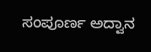ಸಂಪೂರ್ಣ ಅದ್ವಾನ